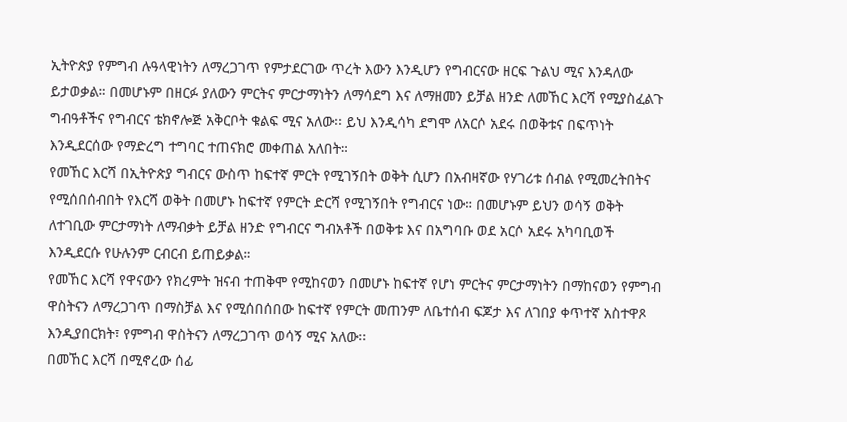ኢትዮጵያ የምግብ ሉዓላዊነትን ለማረጋገጥ የምታደርገው ጥረት እውን እንዲሆን የግብርናው ዘርፍ ጉልህ ሚና እንዳለው ይታወቃል። በመሆኑም በዘርፉ ያለውን ምርትና ምርታማነትን ለማሳደግ እና ለማዘመን ይቻል ዘንድ ለመኸር እርሻ የሚያስፈልጉ ግብዓቶችና የግብርና ቴክኖሎጅ አቅርቦት ቁልፍ ሚና አለው፡፡ ይህ እንዲሳካ ደግሞ ለአርሶ አደሩ በወቅቱና በፍጥነት እንዲደርሰው የማድረግ ተግባር ተጠናክሮ መቀጠል አለበት።
የመኸር እርሻ በኢትዮጵያ ግብርና ውስጥ ከፍተኛ ምርት የሚገኝበት ወቅት ሲሆን በአብዛኛው የሃገሪቱ ሰብል የሚመረትበትና የሚሰበሰብበት የእርሻ ወቅት በመሆኑ ከፍተኛ የምርት ድርሻ የሚገኝበት የግብርና ነው። በመሆኑም ይህን ወሳኝ ወቅት ለተገቢው ምርታማነት ለማብቃት ይቻል ዘንድ የግብርና ግብአቶች በወቅቱ እና በአግባቡ ወደ አርሶ አደሩ አካባቢወች እንዲደርሱ የሁሉንም ርብርብ ይጠይቃል።
የመኸር እርሻ የዋናውን የክረምት ዝናብ ተጠቅሞ የሚከናወን በመሆኑ ከፍተኛ የሆነ ምርትና ምርታማነትን በማከናወን የምግብ ዋስትናን ለማረጋገጥ በማስቻል እና የሚሰበሰበው ከፍተኛ የምርት መጠንም ለቤተሰብ ፍጆታ እና ለገበያ ቀጥተኛ አስተዋጾ እንዲያበርክት፣ የምግብ ዋስትናን ለማረጋገጥ ወሳኝ ሚና አለው፡፡
በመኸር እርሻ በሚኖረው ሰፊ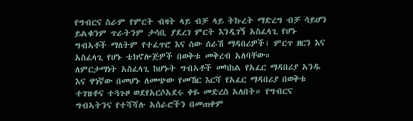የግብርና ስራም የምርት ብዛት ላይ ብቻ ላይ ትኩረት ማድረግ ብቻ ሳይሆን ይልቁንም ጥራትንም ታሳቢ ያደረገ ምርት እንዲገኝ አስፈላጊ የሆኑ ግብኣቶች ማለትም የተፈጥሮ እና ሰው ሰራሽ ማዳበሪዎች፣ ምርጥ ዘርን እና አስፈላጊ የሆኑ ቴክኖሎጅዎች በወቅቱ መቅረብ አለባቸው።
ለምርታማነት አስፈላጊ ከሆኑት ግብኣቶች መካከል የአፈር ማዳበሪያ አንዱ እና ዋነኛው በመሆኑ ለመጭው የመኸር እርሻ የአፈር ማዳበሪያ በወቅቱ ተገዝቶና ተጓጉዞ ወደየአርሶአደሩ ቀዬ መድረስ አለበት። የግብርና ግብኣትንና የተሻሻሉ አሰራሮችን በመጠቀም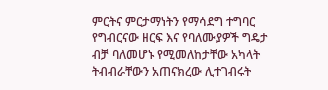ምርትና ምርታማነትን የማሳደግ ተግባር የግብርናው ዘርፍ እና የባለሙያዎች ግዴታ ብቻ ባለመሆኑ የሚመለከታቸው አካላት ትብብራቸውን አጠናክረው ሊተገብሩት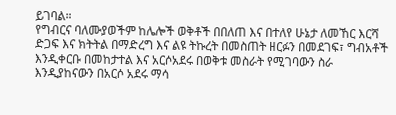ይገባል።
የግብርና ባለሙያወችም ከሌሎች ወቅቶች በበለጠ እና በተለየ ሁኔታ ለመኸር እርሻ ድጋፍ እና ክትትል በማድረግ እና ልዩ ትኩረት በመስጠት ዘርፉን በመደገፍ፣ ግብአቶች እንዲቀርቡ በመከታተል እና አርሶአደሩ በወቅቱ መስራት የሚገባውን ስራ እንዲያከናውን በአርሶ አደሩ ማሳ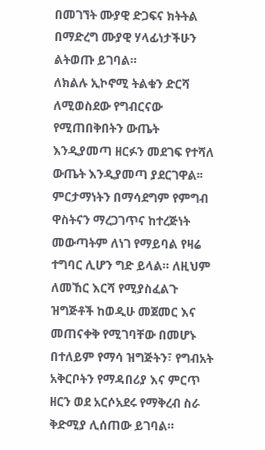በመገኘት ሙያዊ ድጋፍና ክትትል በማድረግ ሙያዊ ሃላፊነታችሁን ልትወጡ ይገባል።
ለክልሉ ኢኮኖሚ ትልቁን ድርሻ ለሚወስደው የግብርናው የሚጠበቅበትን ውጤት እንዲያመጣ ዘርፉን መደገፍ የተሻለ ውጤት እንዲያመጣ ያደርገዋል፡፡ ምርታማነትን በማሳደግም የምግብ ዋስትናን ማረጋገጥና ከተረጅነት መውጣትም ለነገ የማይባል የዛሬ ተግባር ሊሆን ግድ ይላል። ለዚህም ለመኸር እርሻ የሚያስፈልጉ ዝግጅቶች ከወዲሁ መጀመር እና መጠናቀቅ የሚገባቸው በመሆኑ በተለይም የማሳ ዝግጅትን፣ የግብአት አቅርቦትን የማዳበሪያ እና ምርጥ ዘርን ወደ አርሶአደሩ የማቅረብ ስራ ቅድሚያ ሊሰጠው ይገባል።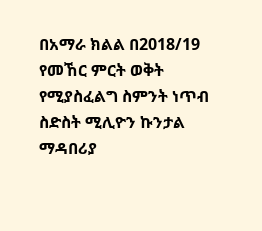በአማራ ክልል በ2018/19 የመኸር ምርት ወቅት የሚያስፈልግ ስምንት ነጥብ ስድስት ሚሊዮን ኩንታል ማዳበሪያ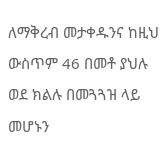ለማቅረብ መታቀዱንና ከዚህ ውስጥም 46 በመቶ ያህሉ ወደ ክልሉ በመጓጓዝ ላይ መሆኑን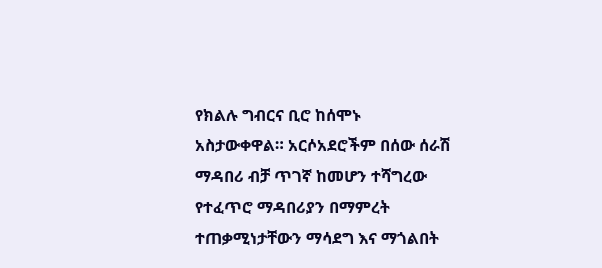የክልሉ ግብርና ቢሮ ከሰሞኑ አስታውቀዋል። አርሶአደሮችም በሰው ሰራሽ ማዳበሪ ብቻ ጥገኛ ከመሆን ተሻግረው የተፈጥሮ ማዳበሪያን በማምረት ተጠቃሚነታቸውን ማሳደግ እና ማጎልበት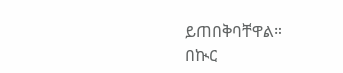ይጠበቅባቸዋል።
በኲር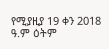የሚያዚያ 19 ቀን 2018 ዓ.ም ዕትም